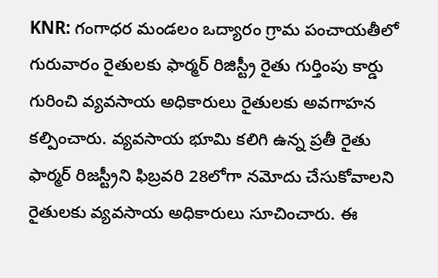KNR: గంగాధర మండలం ఒద్యారం గ్రామ పంచాయతీలో గురువారం రైతులకు ఫార్మర్ రిజిస్ట్రీ రైతు గుర్తింపు కార్డు గురించి వ్యవసాయ అధికారులు రైతులకు అవగాహన కల్పించారు. వ్యవసాయ భూమి కలిగి ఉన్న ప్రతీ రైతు ఫార్మర్ రిజస్ట్రీని ఫిబ్రవరి 28లోగా నమోదు చేసుకోవాలని రైతులకు వ్యవసాయ అధికారులు సూచించారు. ఈ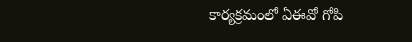కార్యక్రమంలో ఏఈవో గోపి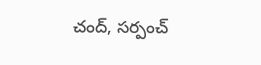చంద్, సర్పంచ్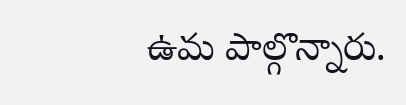ఉమ పాల్గొన్నారు.